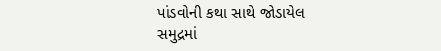પાંડવોની કથા સાથે જોડાયેલ સમુદ્રમાં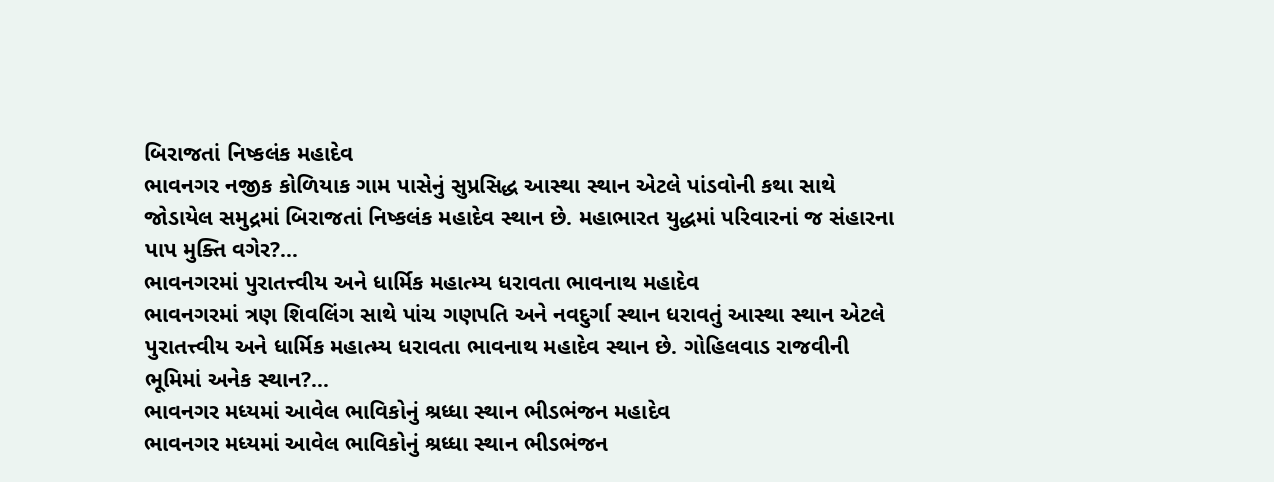બિરાજતાં નિષ્કલંક મહાદેવ
ભાવનગર નજીક કોળિયાક ગામ પાસેનું સુપ્રસિદ્ધ આસ્થા સ્થાન એટલે પાંડવોની કથા સાથે જોડાયેલ સમુદ્રમાં બિરાજતાં નિષ્કલંક મહાદેવ સ્થાન છે. મહાભારત યુદ્ધમાં પરિવારનાં જ સંહારના પાપ મુક્તિ વગેર?...
ભાવનગરમાં પુરાતત્ત્વીય અને ધાર્મિક મહાત્મ્ય ધરાવતા ભાવનાથ મહાદેવ
ભાવનગરમાં ત્રણ શિવલિંગ સાથે પાંચ ગણપતિ અને નવદુર્ગા સ્થાન ધરાવતું આસ્થા સ્થાન એટલે પુરાતત્ત્વીય અને ધાર્મિક મહાત્મ્ય ધરાવતા ભાવનાથ મહાદેવ સ્થાન છે. ગોહિલવાડ રાજવીની ભૂમિમાં અનેક સ્થાન?...
ભાવનગર મધ્યમાં આવેલ ભાવિકોનું શ્રધ્ધા સ્થાન ભીડભંજન મહાદેવ
ભાવનગર મધ્યમાં આવેલ ભાવિકોનું શ્રધ્ધા સ્થાન ભીડભંજન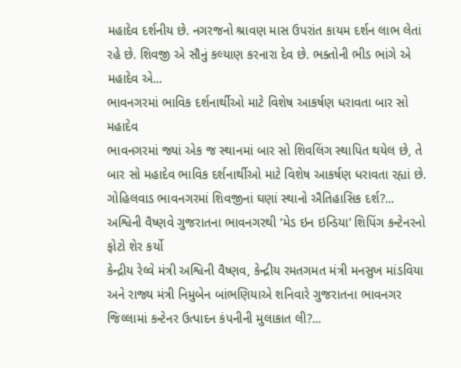મહાદેવ દર્શનીય છે. નગરજનો શ્રાવણ માસ ઉપરાંત કાયમ દર્શન લાભ લેતાં રહે છે. શિવજી એ સૌનું કલ્યાણ કરનારા દેવ છે. ભક્તોની ભીડ ભાંગે એ મહાદેવ એ...
ભાવનગરમાં ભાવિક દર્શનાર્થીઓ માટે વિશેષ આકર્ષણ ધરાવતા બાર સો મહાદેવ
ભાવનગરમાં જ્યાં એક જ સ્થાનમાં બાર સો શિવલિંગ સ્થાપિત થયેલ છે, તે બાર સો મહાદેવ ભાવિક દર્શનાર્થીઓ માટે વિશેષ આકર્ષણ ધરાવતા રહ્યાં છે. ગોહિલવાડ ભાવનગરમાં શિવજીનાં ઘણાં સ્થાનો ઐતિહાસિક દર્શ?...
અશ્વિની વૈષ્ણવે ગુજરાતના ભાવનગરથી ‘મેડ ઇન ઇન્ડિયા’ શિપિંગ કન્ટેનરનો ફોટો શેર કર્યો
કેન્દ્રીય રેલ્વે મંત્રી અશ્વિની વૈષ્ણવ, કેન્દ્રીય રમતગમત મંત્રી મનસુખ માંડવિયા અને રાજ્ય મંત્રી નિમુબેન બાંભણિયાએ શનિવારે ગુજરાતના ભાવનગર જિલ્લામાં કન્ટેનર ઉત્પાદન કંપનીની મુલાકાત લી?...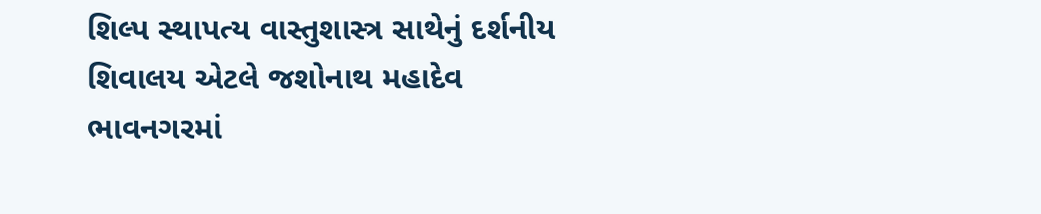શિલ્પ સ્થાપત્ય વાસ્તુશાસ્ત્ર સાથેનું દર્શનીય શિવાલય એટલે જશોનાથ મહાદેવ
ભાવનગરમાં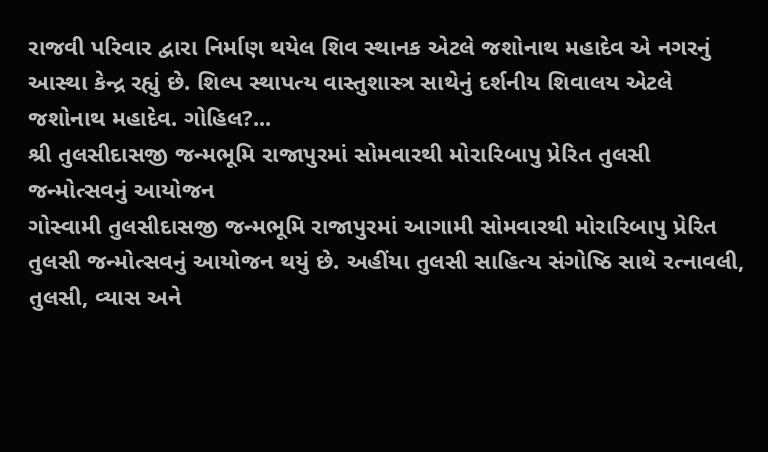રાજવી પરિવાર દ્વારા નિર્માણ થયેલ શિવ સ્થાનક એટલે જશોનાથ મહાદેવ એ નગરનું આસ્થા કેન્દ્ર રહ્યું છે. શિલ્પ સ્થાપત્ય વાસ્તુશાસ્ત્ર સાથેનું દર્શનીય શિવાલય એટલે જશોનાથ મહાદેવ. ગોહિલ?...
શ્રી તુલસીદાસજી જન્મભૂમિ રાજાપુરમાં સોમવારથી મોરારિબાપુ પ્રેરિત તુલસી જન્મોત્સવનું આયોજન
ગોસ્વામી તુલસીદાસજી જન્મભૂમિ રાજાપુરમાં આગામી સોમવારથી મોરારિબાપુ પ્રેરિત તુલસી જન્મોત્સવનું આયોજન થયું છે. અહીંયા તુલસી સાહિત્ય સંગોષ્ઠિ સાથે રત્નાવલી, તુલસી, વ્યાસ અને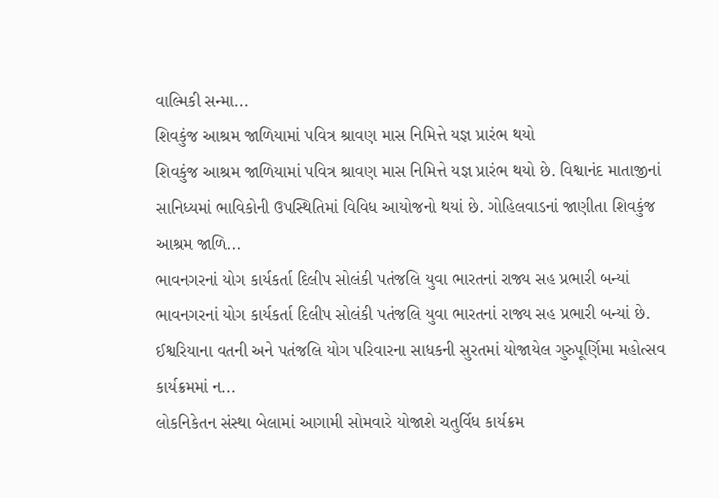વાલ્મિકી સન્મા...
શિવકુંજ આશ્રમ જાળિયામાં પવિત્ર શ્રાવણ માસ નિમિત્તે યજ્ઞ પ્રારંભ થયો
શિવકુંજ આશ્રમ જાળિયામાં પવિત્ર શ્રાવણ માસ નિમિત્તે યજ્ઞ પ્રારંભ થયો છે. વિશ્વાનંદ માતાજીનાં સાનિધ્યમાં ભાવિકોની ઉપસ્થિતિમાં વિવિધ આયોજનો થયાં છે. ગોહિલવાડનાં જાણીતા શિવકુંજ આશ્રમ જાળિ...
ભાવનગરનાં યોગ કાર્યકર્તા દિલીપ સોલંકી પતંજલિ યુવા ભારતનાં રાજ્ય સહ પ્રભારી બન્યાં
ભાવનગરનાં યોગ કાર્યકર્તા દિલીપ સોલંકી પતંજલિ યુવા ભારતનાં રાજ્ય સહ પ્રભારી બન્યાં છે. ઈશ્વરિયાના વતની અને પતંજલિ યોગ પરિવારના સાધકની સુરતમાં યોજાયેલ ગુરુપૂર્ણિમા મહોત્સવ કાર્યક્રમમાં ન...
લોકનિકેતન સંસ્થા બેલામાં આગામી સોમવારે યોજાશે ચતુર્વિધ કાર્યક્રમ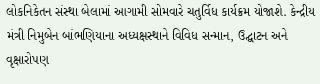લોકનિકેતન સંસ્થા બેલામાં આગામી સોમવારે ચતુર્વિધ કાર્યક્રમ યોજાશે. કેન્દ્રીય મંત્રી નિમુબેન બાંભણિયાના અધ્યક્ષસ્થાને વિવિધ સન્માન, ઉદ્ઘાટન અને વૃક્ષારોપણ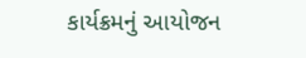કાર્યક્રમનું આયોજન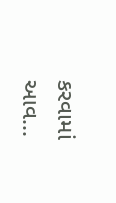કરવામાં આવ...